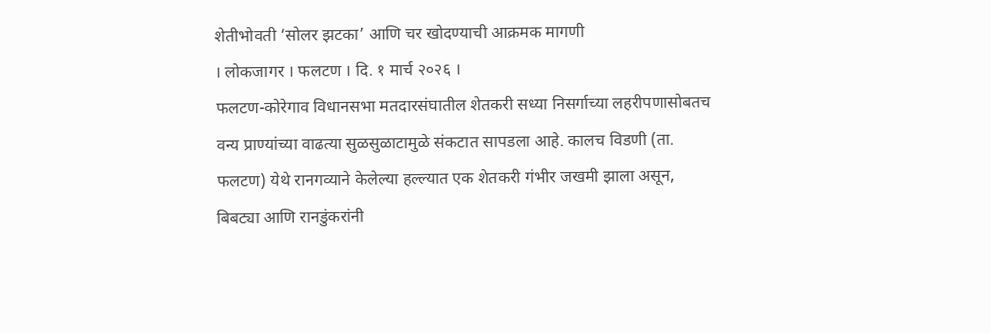शेतीभोवती ‘सोलर झटका’ आणि चर खोदण्याची आक्रमक मागणी
। लोकजागर । फलटण । दि. १ मार्च २०२६ ।
फलटण-कोरेगाव विधानसभा मतदारसंघातील शेतकरी सध्या निसर्गाच्या लहरीपणासोबतच वन्य प्राण्यांच्या वाढत्या सुळसुळाटामुळे संकटात सापडला आहे. कालच विडणी (ता. फलटण) येथे रानगव्याने केलेल्या हल्ल्यात एक शेतकरी गंभीर जखमी झाला असून, बिबट्या आणि रानडुंकरांनी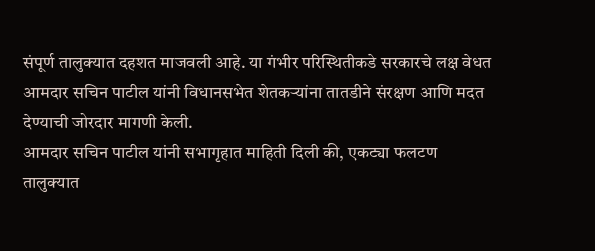संपूर्ण तालुक्यात दहशत माजवली आहे. या गंभीर परिस्थितीकडे सरकारचे लक्ष वेधत आमदार सचिन पाटील यांनी विधानसभेत शेतकऱ्यांना तातडीने संरक्षण आणि मदत देण्याची जोरदार मागणी केली.
आमदार सचिन पाटील यांनी सभागृहात माहिती दिली की, एकट्या फलटण तालुक्यात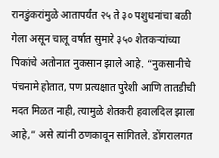रानडुंकरांमुळे आतापर्यंत २५ ते ३० पशुधनांचा बळी गेला असून चालू वर्षात सुमारे ३५० शेतकऱ्यांच्या पिकांचे अतोनात नुकसान झाले आहे. “नुकसानीचे पंचनामे होतात, पण प्रत्यक्षात पुरेशी आणि तातडीची मदत मिळत नाही, त्यामुळे शेतकरी हवालदिल झाला आहे,” असे त्यांनी ठणकावून सांगितले. डोंगरालगत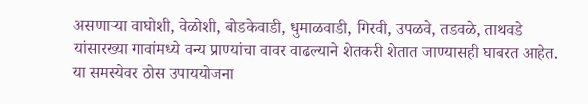असणाऱ्या वाघोशी, वेळोशी, बोडकेवाडी, धुमाळवाडी, गिरवी, उपळवे, तडवळे, ताथवडे यांसारख्या गावांमध्ये वन्य प्राण्यांचा वावर वाढल्याने शेतकरी शेतात जाण्यासही घाबरत आहेत.
या समस्येवर ठोस उपाययोजना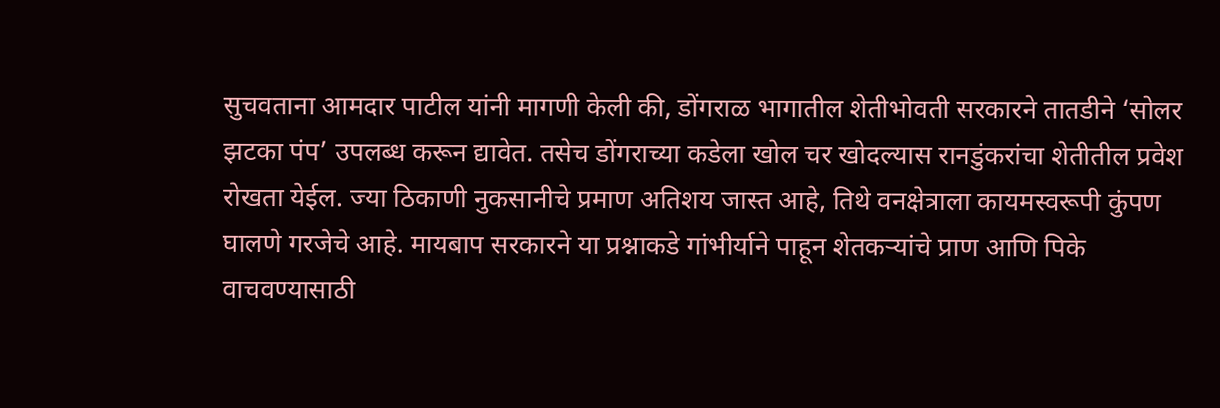सुचवताना आमदार पाटील यांनी मागणी केली की, डोंगराळ भागातील शेतीभोवती सरकारने तातडीने ‘सोलर झटका पंप’ उपलब्ध करून द्यावेत. तसेच डोंगराच्या कडेला खोल चर खोदल्यास रानडुंकरांचा शेतीतील प्रवेश रोखता येईल. ज्या ठिकाणी नुकसानीचे प्रमाण अतिशय जास्त आहे, तिथे वनक्षेत्राला कायमस्वरूपी कुंपण घालणे गरजेचे आहे. मायबाप सरकारने या प्रश्नाकडे गांभीर्याने पाहून शेतकऱ्यांचे प्राण आणि पिके वाचवण्यासाठी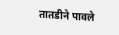तातडीने पावले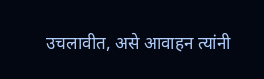उचलावीत, असे आवाहन त्यांनी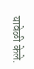यावेळी केले.